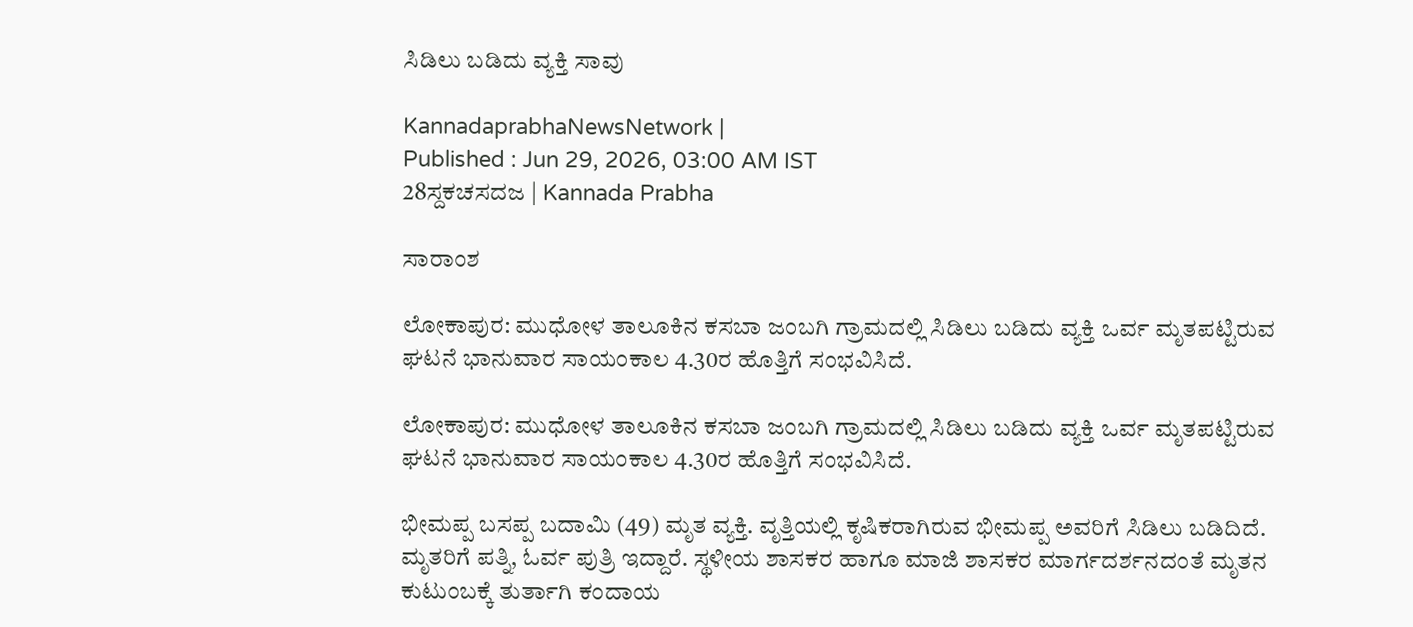ಸಿಡಿಲು ಬಡಿದು ವ್ಯಕ್ತಿ ಸಾವು

KannadaprabhaNewsNetwork |
Published : Jun 29, 2026, 03:00 AM IST
28ಸ್ದಕಚಸದಜ | Kannada Prabha

ಸಾರಾಂಶ

ಲೋಕಾಪುರ: ಮುಧೋಳ ತಾಲೂಕಿನ ಕಸಬಾ ಜಂಬಗಿ ಗ್ರಾಮದಲ್ಲಿ ಸಿಡಿಲು ಬಡಿದು ವ್ಯಕ್ತಿ ಒರ್ವ ಮೃತಪಟ್ಟಿರುವ ಘಟನೆ ಭಾನುವಾರ ಸಾಯಂಕಾಲ 4.30ರ ಹೊತ್ತಿಗೆ ಸಂಭವಿಸಿದೆ.

ಲೋಕಾಪುರ: ಮುಧೋಳ ತಾಲೂಕಿನ ಕಸಬಾ ಜಂಬಗಿ ಗ್ರಾಮದಲ್ಲಿ ಸಿಡಿಲು ಬಡಿದು ವ್ಯಕ್ತಿ ಒರ್ವ ಮೃತಪಟ್ಟಿರುವ ಘಟನೆ ಭಾನುವಾರ ಸಾಯಂಕಾಲ 4.30ರ ಹೊತ್ತಿಗೆ ಸಂಭವಿಸಿದೆ.

ಭೀಮಪ್ಪ ಬಸಪ್ಪ ಬದಾಮಿ (49) ಮೃತ ವ್ಯಕ್ತಿ. ವೃತ್ತಿಯಲ್ಲಿ ಕೃಷಿಕರಾಗಿರುವ ಭೀಮಪ್ಪ ಅವರಿಗೆ ಸಿಡಿಲು ಬಡಿದಿದೆ. ಮೃತರಿಗೆ ಪತ್ನಿ, ಓರ್ವ ಪುತ್ರಿ ಇದ್ದಾರೆ. ಸ್ಥಳೀಯ ಶಾಸಕರ ಹಾಗೂ ಮಾಜಿ ಶಾಸಕರ ಮಾರ್ಗದರ್ಶನದಂತೆ ಮೃತನ ಕುಟುಂಬಕ್ಕೆ ತುರ್ತಾಗಿ ಕಂದಾಯ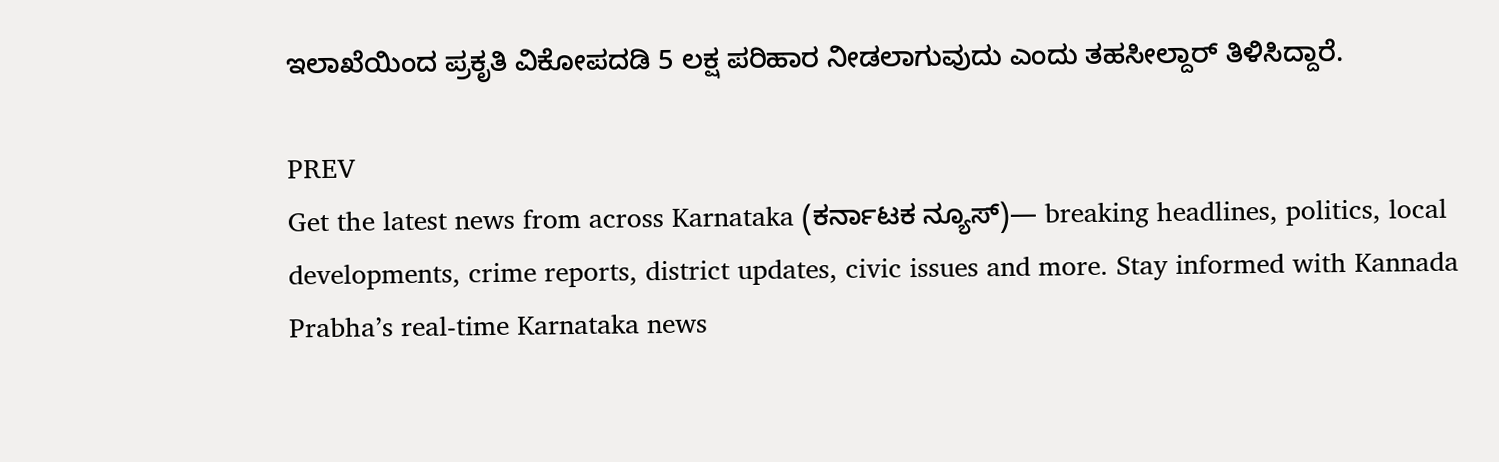ಇಲಾಖೆಯಿಂದ ಪ್ರಕೃತಿ ವಿಕೋಪದಡಿ 5 ಲಕ್ಷ ಪರಿಹಾರ ನೀಡಲಾಗುವುದು ಎಂದು ತಹಸೀಲ್ದಾರ್‌ ತಿಳಿಸಿದ್ದಾರೆ.

PREV
Get the latest news from across Karnataka (ಕರ್ನಾಟಕ ನ್ಯೂಸ್)— breaking headlines, politics, local developments, crime reports, district updates, civic issues and more. Stay informed with Kannada Prabha’s real‑time Karnataka news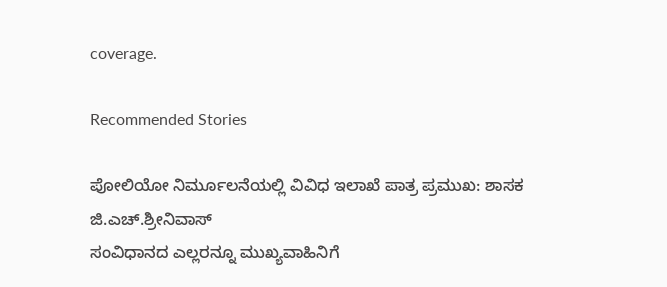coverage.

Recommended Stories

ಪೋಲಿಯೋ ನಿರ್ಮೂಲನೆಯಲ್ಲಿ ವಿವಿಧ ಇಲಾಖೆ ಪಾತ್ರ ಪ್ರಮುಖ: ಶಾಸಕ ಜಿ.ಎಚ್.ಶ್ರೀನಿವಾಸ್
ಸಂವಿಧಾನದ ಎಲ್ಲರನ್ನೂ ಮುಖ್ಯವಾಹಿನಿಗೆ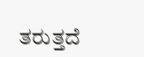ತರುತ್ತದೆ